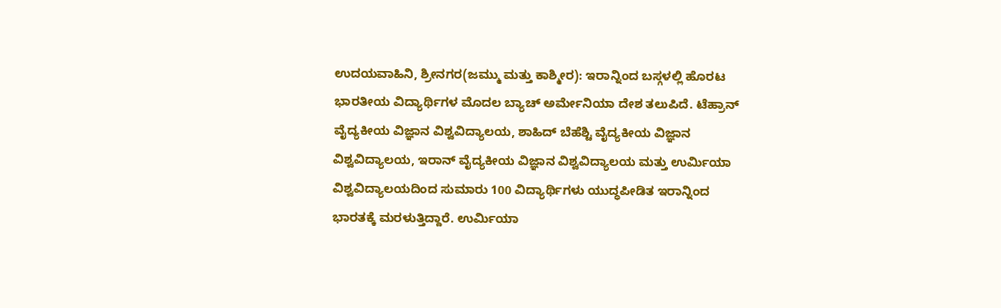ಉದಯವಾಹಿನಿ, ಶ್ರೀನಗರ(ಜಮ್ಮು ಮತ್ತು ಕಾಶ್ಮೀರ): ಇರಾನ್ನಿಂದ ಬಸ್ಗಳಲ್ಲಿ ಹೊರಟ ಭಾರತೀಯ ವಿದ್ಯಾರ್ಥಿಗಳ ಮೊದಲ ಬ್ಯಾಚ್ ಅರ್ಮೇನಿಯಾ ದೇಶ ತಲುಪಿದೆ. ಟೆಹ್ರಾನ್ ವೈದ್ಯಕೀಯ ವಿಜ್ಞಾನ ವಿಶ್ವವಿದ್ಯಾಲಯ, ಶಾಹಿದ್ ಬೆಹೆಶ್ಟಿ ವೈದ್ಯಕೀಯ ವಿಜ್ಞಾನ ವಿಶ್ವವಿದ್ಯಾಲಯ, ಇರಾನ್ ವೈದ್ಯಕೀಯ ವಿಜ್ಞಾನ ವಿಶ್ವವಿದ್ಯಾಲಯ ಮತ್ತು ಉರ್ಮಿಯಾ ವಿಶ್ವವಿದ್ಯಾಲಯದಿಂದ ಸುಮಾರು 100 ವಿದ್ಯಾರ್ಥಿಗಳು ಯುದ್ಧಪೀಡಿತ ಇರಾನ್ನಿಂದ ಭಾರತಕ್ಕೆ ಮರಳುತ್ತಿದ್ದಾರೆ. ಉರ್ಮಿಯಾ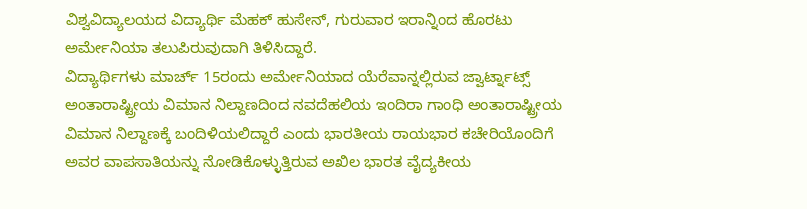ವಿಶ್ವವಿದ್ಯಾಲಯದ ವಿದ್ಯಾರ್ಥಿ ಮೆಹಕ್ ಹುಸೇನ್, ಗುರುವಾರ ಇರಾನ್ನಿಂದ ಹೊರಟು ಅರ್ಮೇನಿಯಾ ತಲುಪಿರುವುದಾಗಿ ತಿಳಿಸಿದ್ದಾರೆ.
ವಿದ್ಯಾರ್ಥಿಗಳು ಮಾರ್ಚ್ 15ರಂದು ಅರ್ಮೇನಿಯಾದ ಯೆರೆವಾನ್ನಲ್ಲಿರುವ ಜ್ವಾರ್ಟ್ನಾಟ್ಸ್ ಅಂತಾರಾಷ್ಟ್ರೀಯ ವಿಮಾನ ನಿಲ್ದಾಣದಿಂದ ನವದೆಹಲಿಯ ಇಂದಿರಾ ಗಾಂಧಿ ಅಂತಾರಾಷ್ಟ್ರೀಯ ವಿಮಾನ ನಿಲ್ದಾಣಕ್ಕೆ ಬಂದಿಳಿಯಲಿದ್ದಾರೆ ಎಂದು ಭಾರತೀಯ ರಾಯಭಾರ ಕಚೇರಿಯೊಂದಿಗೆ ಅವರ ವಾಪಸಾತಿಯನ್ನು ನೋಡಿಕೊಳ್ಳುತ್ತಿರುವ ಅಖಿಲ ಭಾರತ ವೈದ್ಯಕೀಯ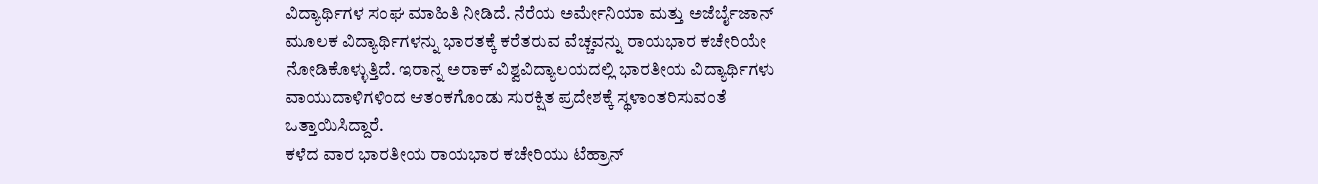ವಿದ್ಯಾರ್ಥಿಗಳ ಸಂಘ ಮಾಹಿತಿ ನೀಡಿದೆ. ನೆರೆಯ ಅರ್ಮೇನಿಯಾ ಮತ್ತು ಅಜೆರ್ಬೈಜಾನ್ ಮೂಲಕ ವಿದ್ಯಾರ್ಥಿಗಳನ್ನು ಭಾರತಕ್ಕೆ ಕರೆತರುವ ವೆಚ್ಚವನ್ನು ರಾಯಭಾರ ಕಚೇರಿಯೇ ನೋಡಿಕೊಳ್ಳುತ್ತಿದೆ. ಇರಾನ್ನ ಅರಾಕ್ ವಿಶ್ವವಿದ್ಯಾಲಯದಲ್ಲಿ ಭಾರತೀಯ ವಿದ್ಯಾರ್ಥಿಗಳು ವಾಯುದಾಳಿಗಳಿಂದ ಆತಂಕಗೊಂಡು ಸುರಕ್ಷಿತ ಪ್ರದೇಶಕ್ಕೆ ಸ್ಥಳಾಂತರಿಸುವಂತೆ ಒತ್ತಾಯಿಸಿದ್ದಾರೆ.
ಕಳೆದ ವಾರ ಭಾರತೀಯ ರಾಯಭಾರ ಕಚೇರಿಯು ಟೆಹ್ರಾನ್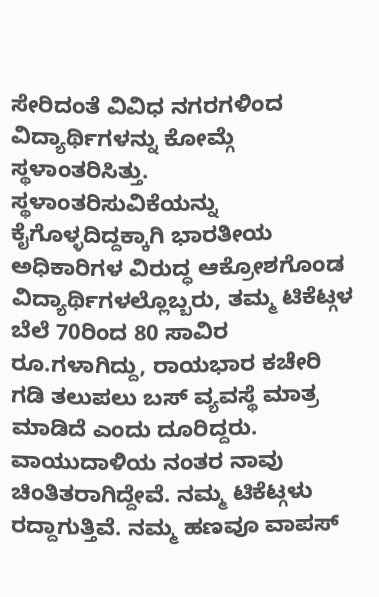ಸೇರಿದಂತೆ ವಿವಿಧ ನಗರಗಳಿಂದ ವಿದ್ಯಾರ್ಥಿಗಳನ್ನು ಕೋಮ್ಗೆ ಸ್ಥಳಾಂತರಿಸಿತ್ತು.
ಸ್ಥಳಾಂತರಿಸುವಿಕೆಯನ್ನು ಕೈಗೊಳ್ಳದಿದ್ದಕ್ಕಾಗಿ ಭಾರತೀಯ ಅಧಿಕಾರಿಗಳ ವಿರುದ್ಧ ಆಕ್ರೋಶಗೊಂಡ ವಿದ್ಯಾರ್ಥಿಗಳಲ್ಲೊಬ್ಬರು, ತಮ್ಮ ಟಿಕೆಟ್ಗಳ ಬೆಲೆ 70ರಿಂದ 80 ಸಾವಿರ ರೂ.ಗಳಾಗಿದ್ದು, ರಾಯಭಾರ ಕಚೇರಿ ಗಡಿ ತಲುಪಲು ಬಸ್ ವ್ಯವಸ್ಥೆ ಮಾತ್ರ ಮಾಡಿದೆ ಎಂದು ದೂರಿದ್ದರು. ವಾಯುದಾಳಿಯ ನಂತರ ನಾವು ಚಿಂತಿತರಾಗಿದ್ದೇವೆ. ನಮ್ಮ ಟಿಕೆಟ್ಗಳು ರದ್ದಾಗುತ್ತಿವೆ. ನಮ್ಮ ಹಣವೂ ವಾಪಸ್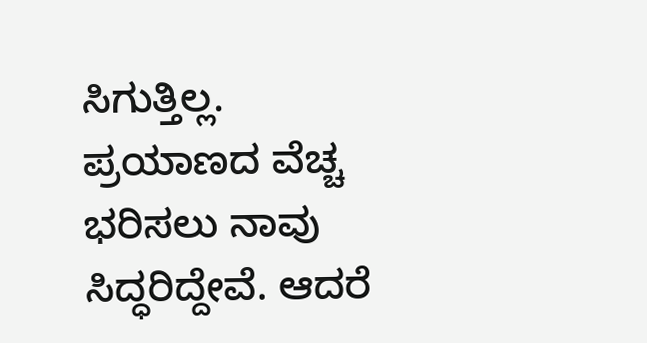ಸಿಗುತ್ತಿಲ್ಲ. ಪ್ರಯಾಣದ ವೆಚ್ಚ ಭರಿಸಲು ನಾವು ಸಿದ್ಧರಿದ್ದೇವೆ. ಆದರೆ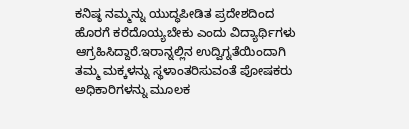ಕನಿಷ್ಠ ನಮ್ಮನ್ನು ಯುದ್ಧಪೀಡಿತ ಪ್ರದೇಶದಿಂದ ಹೊರಗೆ ಕರೆದೊಯ್ಯಬೇಕು ಎಂದು ವಿದ್ಯಾರ್ಥಿಗಳು ಆಗ್ರಹಿಸಿದ್ದಾರೆ.ಇರಾನ್ನಲ್ಲಿನ ಉದ್ವಿಗ್ನತೆಯಿಂದಾಗಿ ತಮ್ಮ ಮಕ್ಕಳನ್ನು ಸ್ಥಳಾಂತರಿಸುವಂತೆ ಪೋಷಕರು ಅಧಿಕಾರಿಗಳನ್ನು ಮೂಲಕ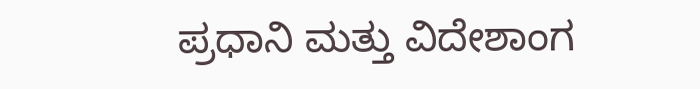ಪ್ರಧಾನಿ ಮತ್ತು ವಿದೇಶಾಂಗ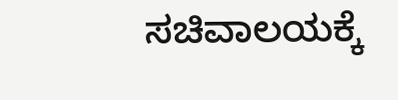ಸಚಿವಾಲಯಕ್ಕೆ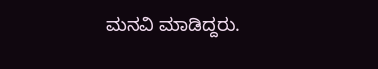ಮನವಿ ಮಾಡಿದ್ದರು.